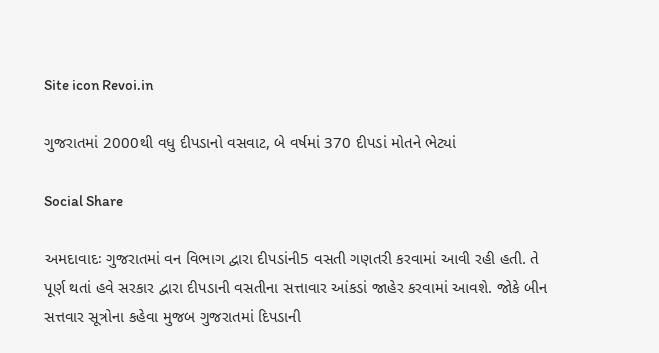Site icon Revoi.in

ગુજરાતમાં 2000થી વધુ દીપડાનો વસવાટ, બે વર્ષમાં 370 દીપડાં મોતને ભેટ્યાં

Social Share

અમદાવાદઃ ગુજરાતમાં વન વિભાગ દ્વારા દીપડાંની5 વસતી ગણતરી કરવામાં આવી રહી હતી. તે પૂર્ણ થતાં હવે સરકાર દ્વારા દીપડાની વસતીના સત્તાવાર આંકડાં જાહેર કરવામાં આવશે. જોકે બીન સત્તવાર સૂત્રોના કહેવા મુજબ ગુજરાતમાં દિપડાની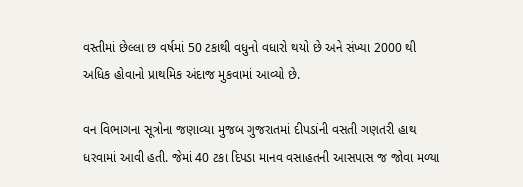વસ્તીમાં છેલ્લા છ વર્ષમાં 50 ટકાથી વધુનો વધારો થયો છે અને સંખ્યા 2000 થી અધિક હોવાનો પ્રાથમિક અંદાજ મુકવામાં આવ્યો છે.

વન વિભાગના સૂત્રોના જણાવ્યા મુજબ ગુજરાતમાં દીપડાંની વસતી ગણતરી હાથ ધરવામાં આવી હતી. જેમાં 40 ટકા દિપડા માનવ વસાહતની આસપાસ જ જોવા મળ્યા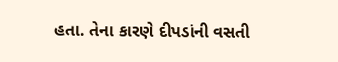હતા. તેના કારણે દીપડાંની વસતી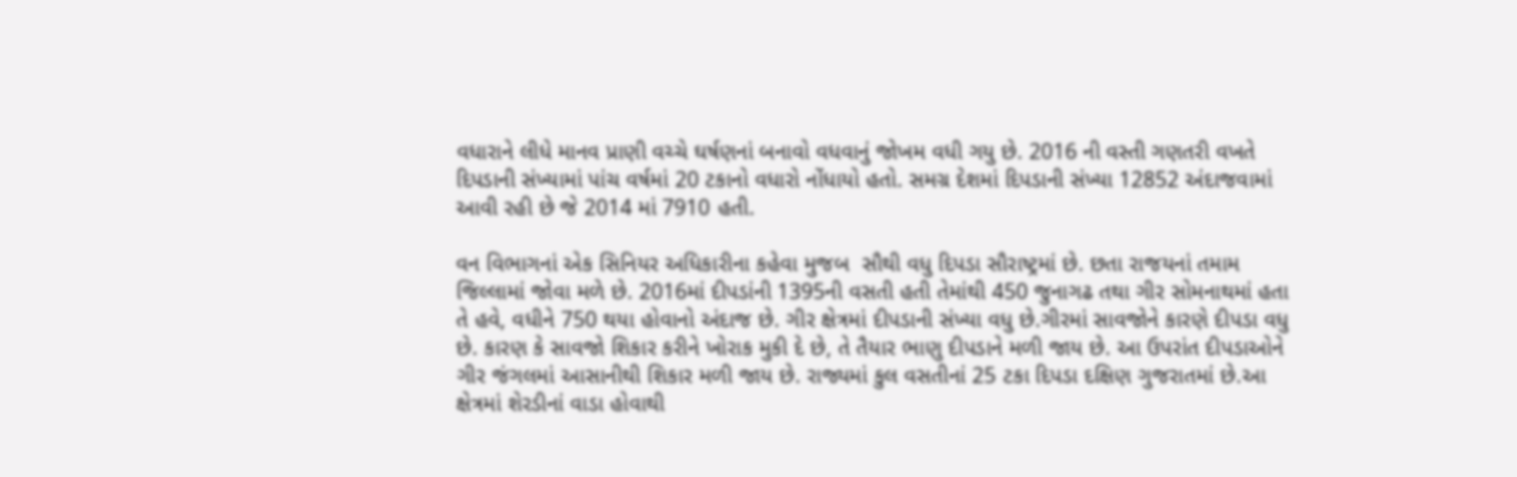વધારાને લીધે માનવ પ્રાણી વચ્ચે ઘર્ષણનાં બનાવો વધવાનું જોખમ વધી ગયુ છે. 2016 ની વસ્તી ગણતરી વખતે દિપડાની સંખ્યામાં પાંચ વર્ષમાં 20 ટકાનો વધારો નોંધાયો હતો. સમગ્ર દેશમાં દિપડાની સંખ્યા 12852 અંદાજવામાં આવી રહી છે જે 2014 માં 7910 હતી.

વન વિભાગનાં એક સિનિયર અધિકારીના કહેવા મુજબ  સૌથી વધુ દિપડા સૌરાષ્ટ્રમાં છે. છતા રાજયનાં તમામ જિલ્લામાં જોવા મળે છે. 2016માં દીપડાંની 1395ની વસતી હતી તેમાંથી 450 જુનાગઢ તથા ગીર સોમનાથમાં હતા તે હવે, વધીને 750 થયા હોવાનો અંદાજ છે. ગીર ક્ષેત્રમાં દીપડાની સંખ્યા વધુ છે.ગીરમાં સાવજોને કારણે દીપડા વધુ છે. કારણ કે સાવજો શિકાર કરીને ખોરાક મુકી દે છે, તે તૈયાર ભાણુ દીપડાને મળી જાય છે. આ ઉપરાંત દીપડાઓને ગીર જંગલમાં આસાનીથી શિકાર મળી જાય છે. રાજ્યમાં કુલ વસતીનાં 25 ટકા દિપડા દક્ષિણ ગુજરાતમાં છે.આ ક્ષેત્રમાં શેરડીનાં વાડા હોવાથી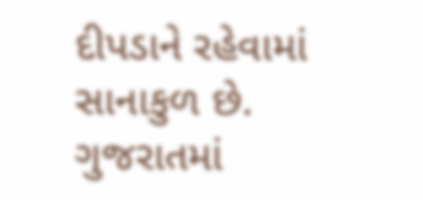દીપડાને રહેવામાં સાનાકુળ છે. ગુજરાતમાં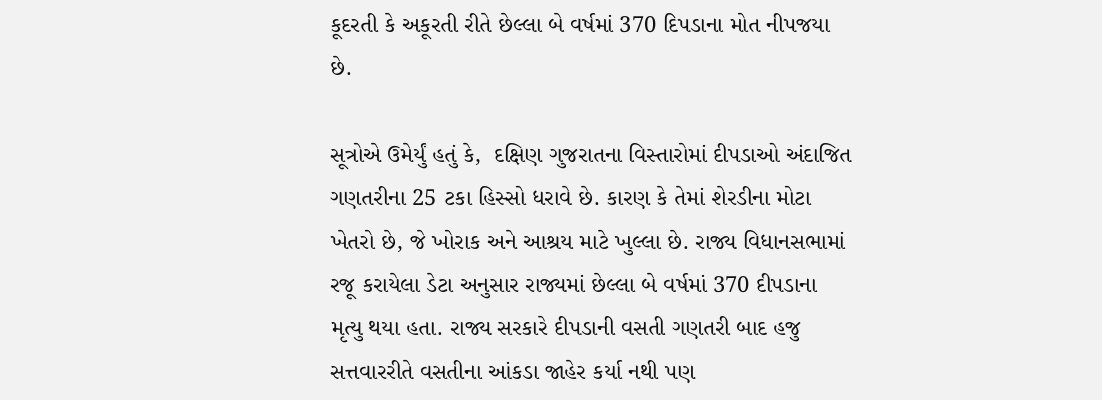કૂદરતી કે અકૂરતી રીતે છેલ્લા બે વર્ષમાં 370 દિપડાના મોત નીપજયા છે.

સૂત્રોએ ઉમેર્યું હતું કે,  દક્ષિણ ગુજરાતના વિસ્તારોમાં દીપડાઓ અંદાજિત ગણતરીના 25 ટકા હિસ્સો ધરાવે છે. કારણ કે તેમાં શેરડીના મોટા ખેતરો છે, જે ખોરાક અને આશ્રય માટે ખુલ્લા છે. રાજ્ય વિધાનસભામાં રજૂ કરાયેલા ડેટા અનુસાર રાજ્યમાં છેલ્લા બે વર્ષમાં 370 દીપડાના મૃત્યુ થયા હતા. રાજ્ય સરકારે દીપડાની વસતી ગણતરી બાદ હજુ સત્તવારરીતે વસતીના આંકડા જાહેર કર્યા નથી પણ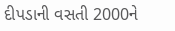દીપડાની વસતી 2000ને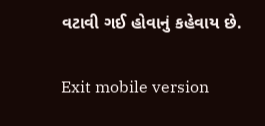વટાવી ગઈ હોવાનું કહેવાય છે.

Exit mobile version